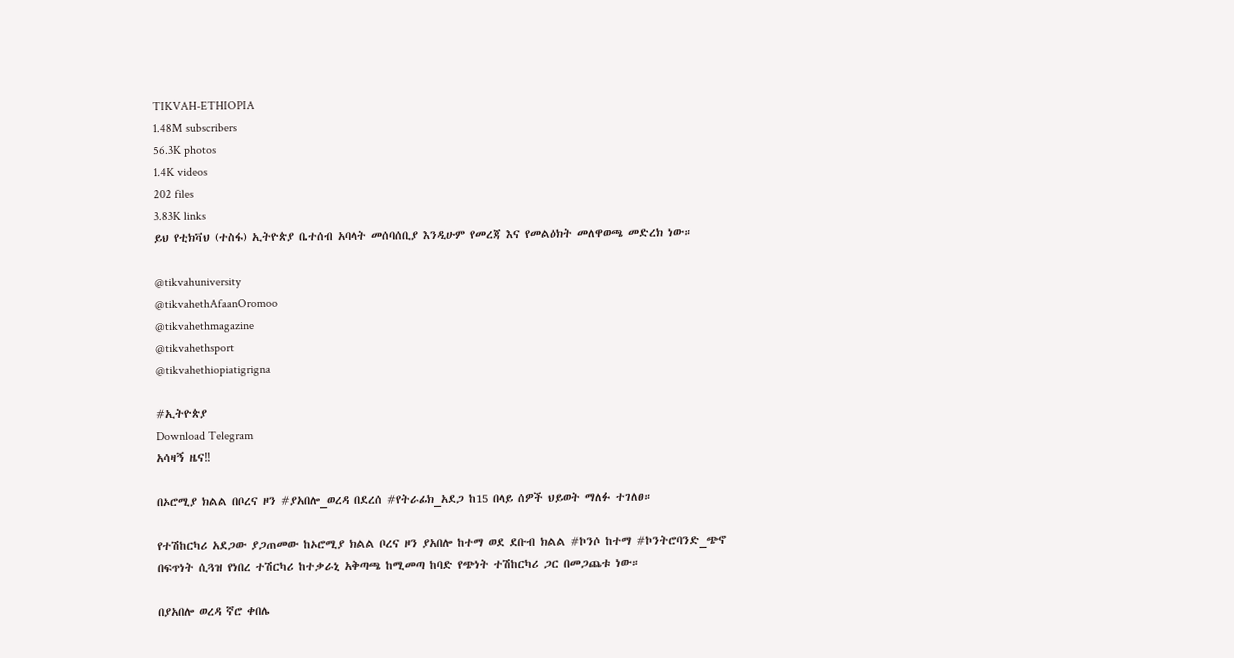TIKVAH-ETHIOPIA
1.48M subscribers
56.3K photos
1.4K videos
202 files
3.83K links
ይህ የቲክቫህ (ተስፋ) ኢትዮጵያ ቤተሰብ አባላት መሰባሰቢያ እንዲሁም የመረጃ እና የመልዕክት መለዋወጫ መድረክ ነው።

@tikvahuniversity
@tikvahethAfaanOromoo
@tikvahethmagazine
@tikvahethsport
@tikvahethiopiatigrigna

#ኢትዮጵያ
Download Telegram
አሳዛኝ ዜና‼

በኦሮሚያ ክልል በቦረና ዞን #ያአበሎ_ወረዳ በደረሰ #የትራፊክ_አደጋ ከ15 በላይ ሰዎች ህይወት ማለፉ ተገለፀ።

የተሽከርካሪ አደጋው ያጋጠመው ከኦሮሚያ ክልል ቦረና ዞን ያአበሎ ከተማ ወደ ደቡብ ክልል #ኮንሶ ከተማ #ኮንትሮባንድ_ጭኖ በፍጥነት ሲጓዝ የነበረ ተሽርካሪ ከተቃራኒ አቅጣጫ ከሚመጣ ከባድ የጭነት ተሽከርካሪ ጋር በመጋጨቱ ነው።

በያአበሎ ወረዳ ኛሮ ቀበሌ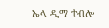ኤላ ዲማ ተብሎ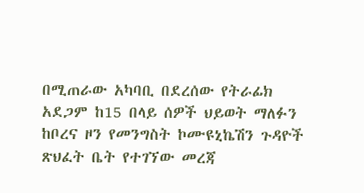በሚጠራው አካባቢ በደረሰው የትራፊክ አደጋም ከ15 በላይ ሰዎች ህይወት ማለፉን ከቦረና ዞን የመንግስት ኮሙዩኒኬሽን ጉዳዮች ጽህፈት ቤት የተገኘው መረጃ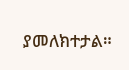ያመለክተታል።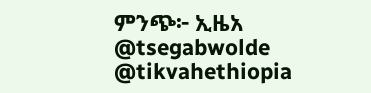ምንጭ፦ ኢዜአ
@tsegabwolde @tikvahethiopia